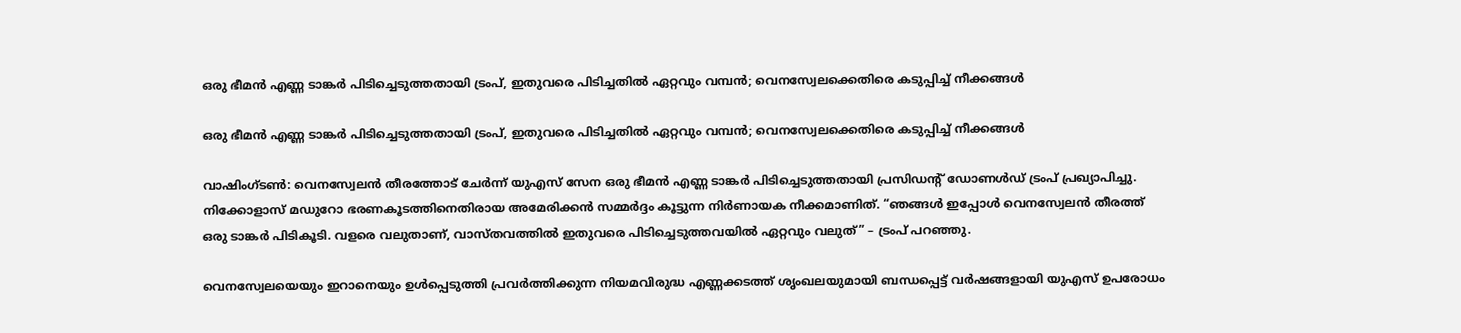ഒരു ഭീമൻ എണ്ണ ടാങ്കർ പിടിച്ചെടുത്തതായി ട്രംപ്, ഇതുവരെ പിടിച്ചതിൽ ഏറ്റവും വമ്പൻ; വെനസ്വേലക്കെതിരെ കടുപ്പിച്ച് നീക്കങ്ങൾ

ഒരു ഭീമൻ എണ്ണ ടാങ്കർ പിടിച്ചെടുത്തതായി ട്രംപ്, ഇതുവരെ പിടിച്ചതിൽ ഏറ്റവും വമ്പൻ; വെനസ്വേലക്കെതിരെ കടുപ്പിച്ച് നീക്കങ്ങൾ

വാഷിംഗ്ടൺ: വെനസ്വേലൻ തീരത്തോട് ചേർന്ന് യുഎസ് സേന ഒരു ഭീമൻ എണ്ണ ടാങ്കർ പിടിച്ചെടുത്തതായി പ്രസിഡന്റ് ഡോണൾഡ് ട്രംപ് പ്രഖ്യാപിച്ചു. നിക്കോളാസ് മഡുറോ ഭരണകൂടത്തിനെതിരായ അമേരിക്കൻ സമ്മർദ്ദം കൂട്ടുന്ന നിർണായക നീക്കമാണിത്. “ഞങ്ങൾ ഇപ്പോൾ വെനസ്വേലൻ തീരത്ത് ഒരു ടാങ്കർ പിടികൂടി. വളരെ വലുതാണ്, വാസ്തവത്തിൽ ഇതുവരെ പിടിച്ചെടുത്തവയിൽ ഏറ്റവും വലുത്” – ട്രംപ് പറഞ്ഞു.

വെനസ്വേലയെയും ഇറാനെയും ഉൾപ്പെടുത്തി പ്രവർത്തിക്കുന്ന നിയമവിരുദ്ധ എണ്ണക്കടത്ത് ശൃംഖലയുമായി ബന്ധപ്പെട്ട് വർഷങ്ങളായി യുഎസ് ഉപരോധം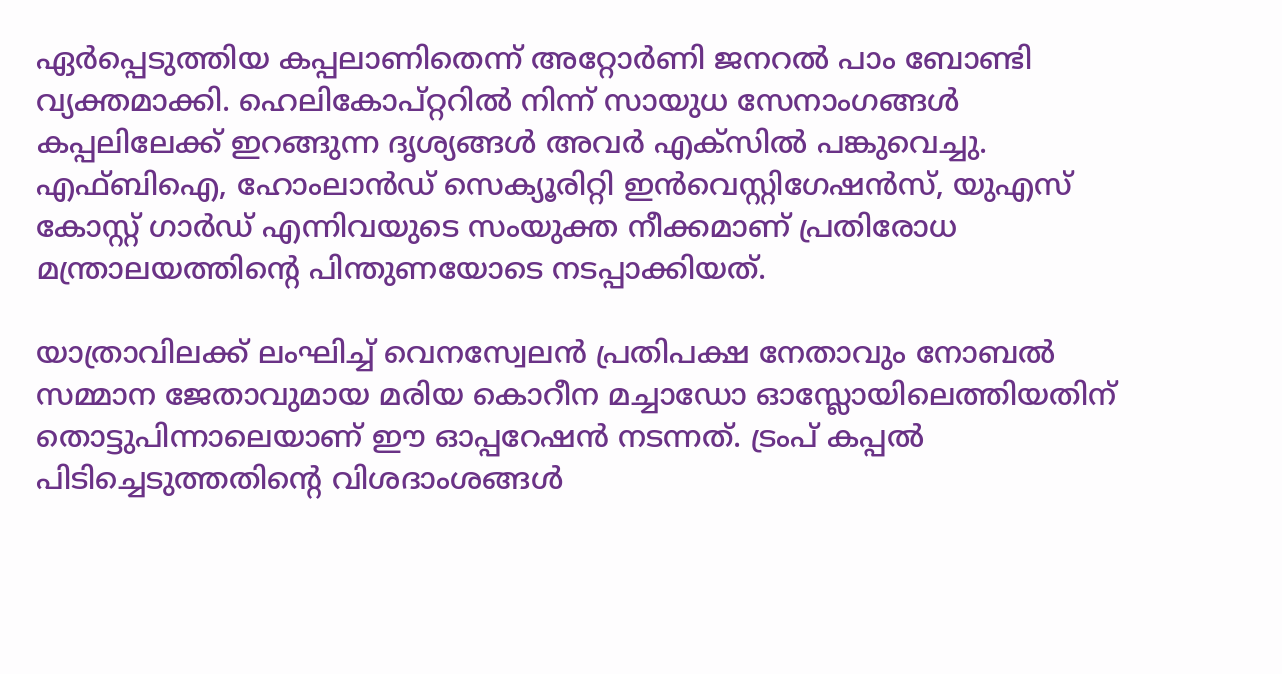ഏർപ്പെടുത്തിയ കപ്പലാണിതെന്ന് അറ്റോർണി ജനറൽ പാം ബോണ്ടി വ്യക്തമാക്കി. ഹെലികോപ്റ്ററിൽ നിന്ന് സായുധ സേനാംഗങ്ങൾ കപ്പലിലേക്ക് ഇറങ്ങുന്ന ദൃശ്യങ്ങൾ അവർ എക്സിൽ പങ്കുവെച്ചു. എഫ്ബിഐ, ഹോംലാൻഡ് സെക്യൂരിറ്റി ഇൻവെസ്റ്റിഗേഷൻസ്, യുഎസ് കോസ്റ്റ് ഗാർഡ് എന്നിവയുടെ സംയുക്ത നീക്കമാണ് പ്രതിരോധ മന്ത്രാലയത്തിന്റെ പിന്തുണയോടെ നടപ്പാക്കിയത്.

യാത്രാവിലക്ക് ലംഘിച്ച് വെനസ്വേലൻ പ്രതിപക്ഷ നേതാവും നോബൽ സമ്മാന ജേതാവുമായ മരിയ കൊറീന മച്ചാഡോ ഓസ്ലോയിലെത്തിയതിന് തൊട്ടുപിന്നാലെയാണ് ഈ ഓപ്പറേഷൻ നടന്നത്. ട്രംപ് കപ്പൽ പിടിച്ചെടുത്തതിന്റെ വിശദാംശങ്ങൾ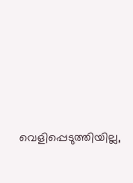വെളിപ്പെടുത്തിയില്ല,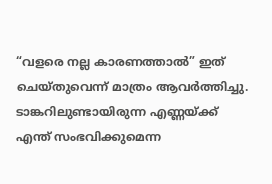“വളരെ നല്ല കാരണത്താൽ” ഇത് ചെയ്തുവെന്ന് മാത്രം ആവർത്തിച്ചു. ടാങ്കറിലുണ്ടായിരുന്ന എണ്ണയ്ക്ക് എന്ത് സംഭവിക്കുമെന്ന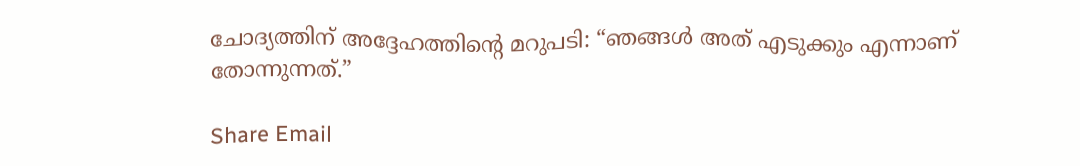ചോദ്യത്തിന് അദ്ദേഹത്തിന്റെ മറുപടി: “ഞങ്ങൾ അത് എടുക്കും എന്നാണ് തോന്നുന്നത്.”

Share Email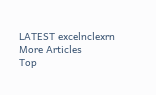LATEST excelnclexrn
More Articles
Top